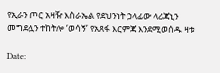የኢራን ጦር አዛዥ እስራኤል የደህንነት ኃላፊው ላሪጃኒን መግደሏን ተከትሎ ‘ወሳኝ’ የአጸፋ እርምጃ እንደሚወሰዱ ዛቱ

Date: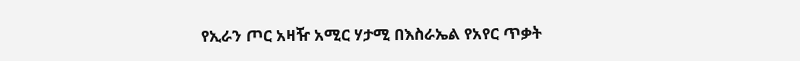የኢራን ጦር አዛዥ አሚር ሃታሚ በእስራኤል የአየር ጥቃት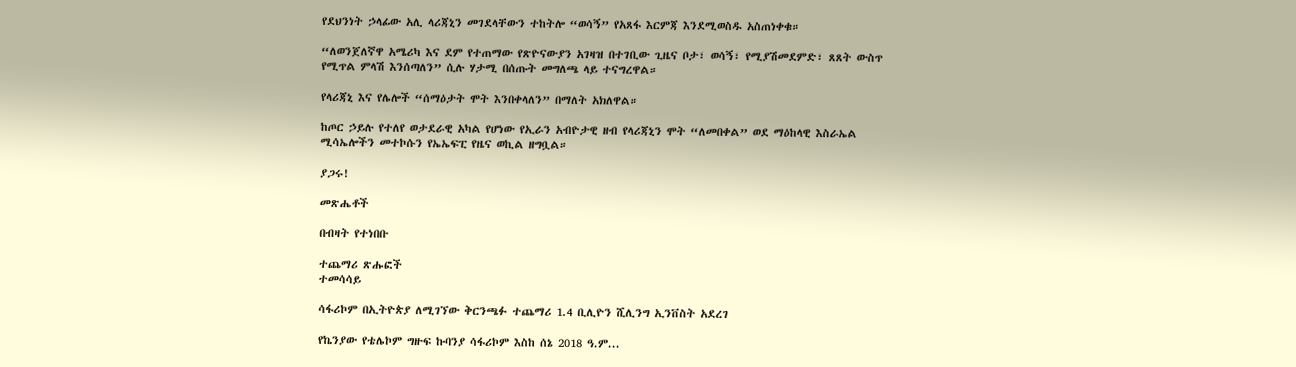የደህንነት ኃላፊው አሊ ላሪጃኒን መገደላቸውን ተከትሎ “ወሳኝ” የአጸፋ እርምጃ እንደሚወስዱ አስጠነቀቁ።

“ለወንጀለኛዋ አሜሪካ እና ደም የተጠማው የጽዮናውያን አገዛዝ በተገቢው ጊዜና ቦታ፣ ወሳኝ፣ የሚያሽመደምድ፣ ጸጸት ውስጥ የሚጥል ምላሽ እንሰጣለን” ሲሉ ሃታሚ በሰጡት መግለጫ ላይ ተናግረዋል።

የላሪጃኒ እና የሌሎች “ሰማዕታት ሞት እንበቀላለን” በማለት አክለዋል።

ከጦር ኃይሉ የተለየ ወታደራዊ አካል የሆነው የኢራን አብዮታዊ ዘብ የላሪጃኒን ሞት “ለመበቀል” ወደ ማዕከላዊ እስራኤል ሚሳኤሎችን መተኮሱን የኤኤፍፒ የዜና ወኪል ዘግቧል።

ያጋሩ!

መጽሔቶች

በብዛት የተነበቡ

ተጨማሪ ጽሑፎች
ተመሳሳይ

ሳፋሪኮም በኢትዮጵያ ለሚገኘው ቅርንጫፉ ተጨማሪ 1.4 ቢሊዮን ሺሊንግ ኢንቨስት አደረገ

የኬንያው የቴሌኮም ግዙፍ ኩባንያ ሳፋሪኮም እስከ ሰኔ 2018 ዓ.ም...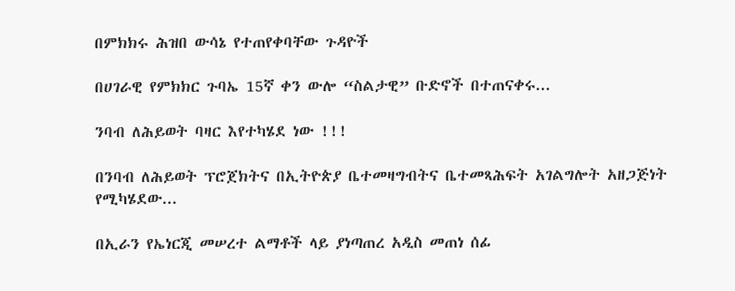በምክክሩ ሕዝበ ውሳኔ የተጠየቀባቸው ጉዳዮች

በሀገራዊ የምክክር ጉባኤ 15ኛ ቀን ውሎ “ስልታዊ” ቡድኖች በተጠናቀሩ...

ንባብ ለሕይወት ባዛር እየተካሄደ ነው !!!

በንባብ ለሕይወት ፕሮጀክትና በኢትዮጵያ ቤተመዛግብትና ቤተመጻሕፍት አገልግሎት አዘጋጅነት የሚካሄደው...

በኢራን የኤነርጂ መሠረተ ልማቶች ላይ ያነጣጠረ አዲስ መጠነ ሰፊ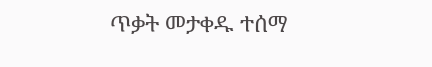ጥቃት መታቀዱ ተሰማ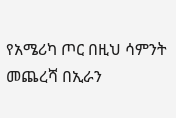የአሜሪካ ጦር በዚህ ሳምንት መጨረሻ በኢራን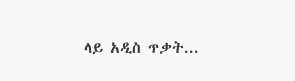ላይ አዲስ ጥቃት...